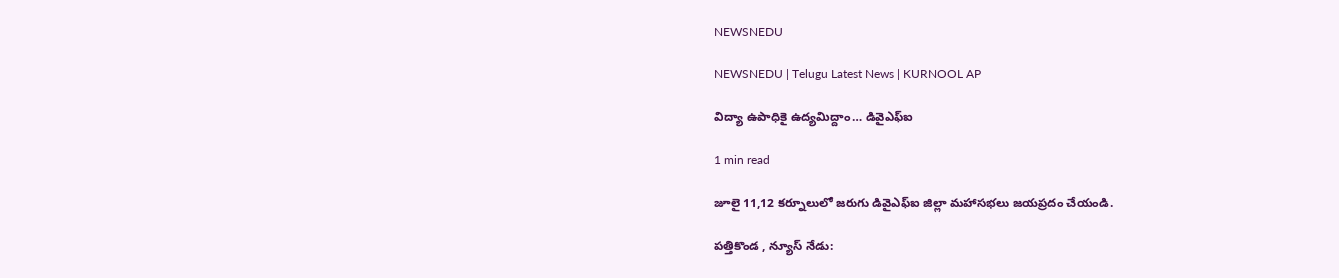NEWSNEDU

NEWSNEDU | Telugu Latest News | KURNOOL AP

విద్యా ఉపాధికై ఉద్యమిద్దాం… డివైఎఫ్ఐ

1 min read

జూలై 11,12 కర్నూలులో జరుగు డివైఎఫ్ఐ జిల్లా మహాసభలు జయప్రదం చేయండి.

పత్తికొండ , న్యూస్ నేడు: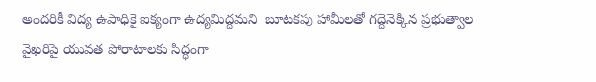అందరికీ విద్య ఉపాధికై ఐక్యంగా ఉద్యమిద్దమని  బూటకపు హామీలతో గద్దెనెక్కిన ప్రభుత్వాల వైఖరిపై యువత పోరాటాలకు సిద్ధంగా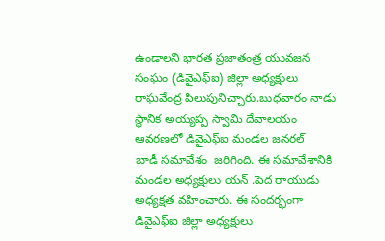ఉండాలని భారత ప్రజాతంత్ర యువజన సంఘం (డివైఎఫ్ఐ) జిల్లా అధ్యక్షులు రాఘవేంద్ర పిలుపునిచ్చారు.బుధవారం నాడు స్థానిక అయ్యప్ప స్వామి దేవాలయం ఆవరణలో డివైఎఫ్ఐ మండల జనరల్ బాడీ ‌సమావేశం  జరిగింది. ఈ‌ సమావేశానికి మండల అధ్యక్షులు యన్ .పెద రాయుడు అధ్యక్షత వహించారు. ఈ‌ సందర్భంగా డివైఎఫ్ఐ జిల్లా అధ్యక్షులు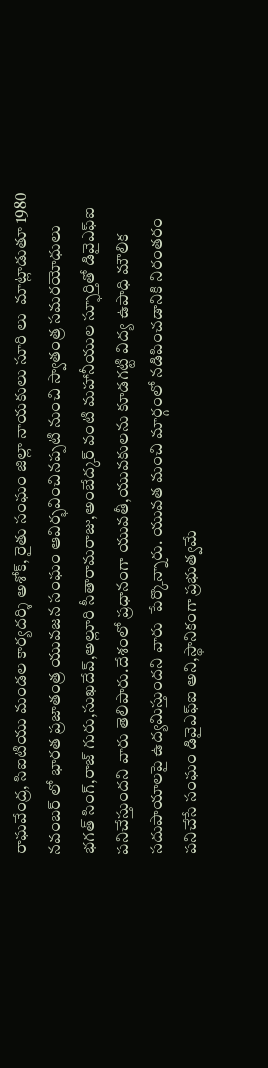రాఘవేంద్ర, సిఐటియు మండల కార్యదర్శి అశోక్, రైతు సంఘం జిల్లా నాయకులు సూరి లు  మాట్లాడుతూ 1980 నవంబర్ లో భారత ప్రజాతంత్ర యువజన సంఘం ఆవిర్భవించినప్పటి నుంచి స్వాతంత్ర సమరయోధులు భగత్ సింగ్,రాజ్ గురు,సుఖదేవ్,అల్లూరి సీతారామరాజు,అంబేద్కర్ వంటి మహానీయుల స్ఫూర్తితో డివైఎఫ్ఐ పనిచేస్తుందని వారు తెలిపారు.దేశంలో ప్రధానంగా యువతీ,యువకులను కూడగట్టి విద్య ఉపాధి మౌలిక సదుపాయాలపై ఉద్యమిస్తుందని వారు  పేర్కొన్నారు. యువత మంచి మార్గంలో నడిపించడానికి నిరంతరం పనిచేసే సంఘం డివైఎఫ్ఐ అని,స్థానికంగా ప్రభుత్వమే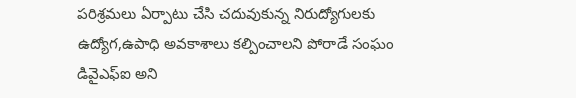పరిశ్రమలు ఏర్పాటు చేసి చదువుకున్న నిరుద్యోగులకు ఉద్యోగ,ఉపాధి అవకాశాలు కల్పించాలని పోరాడే సంఘం డివైఎఫ్ఐ అని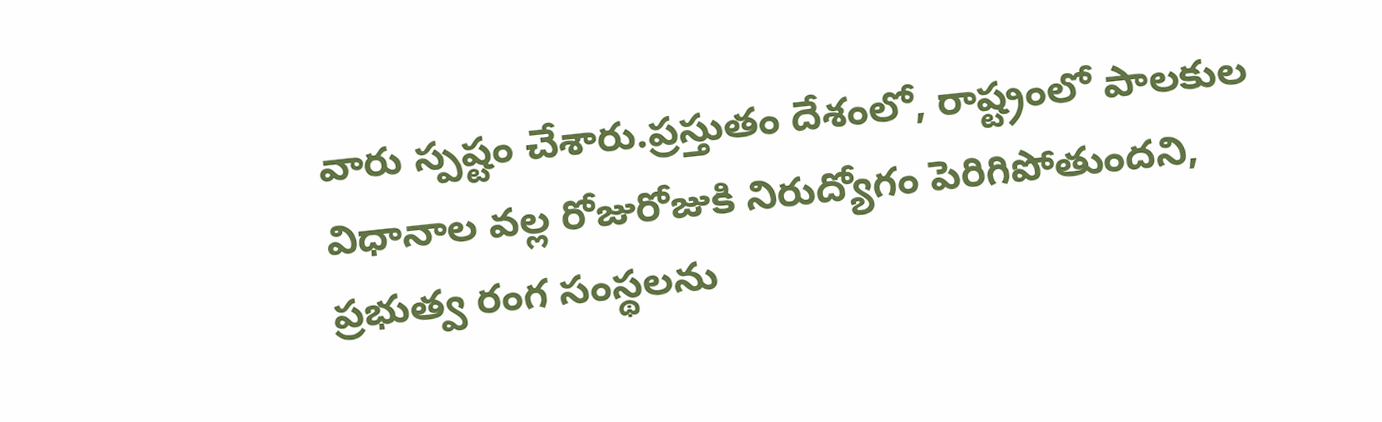వారు స్పష్టం చేశారు.ప్రస్తుతం దేశంలో, రాష్ట్రంలో పాలకుల విధానాల వల్ల రోజురోజుకి నిరుద్యోగం పెరిగిపోతుందని, ప్రభుత్వ రంగ సంస్థలను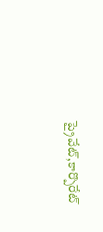ప్రైవేట్,కార్పొరేట్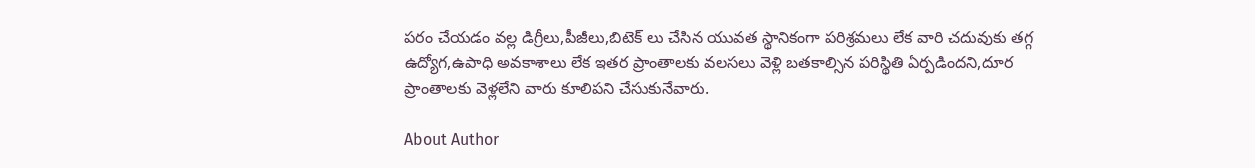పరం చేయడం వల్ల డిగ్రీలు,పీజీలు,బిటెక్ లు చేసిన యువత స్థానికంగా పరిశ్రమలు లేక వారి చదువుకు తగ్గ ఉద్యోగ,ఉపాధి అవకాశాలు లేక ఇతర ప్రాంతాలకు వలసలు వెళ్లి బతకాల్సిన పరిస్థితి ఏర్పడిందని,దూర ప్రాంతాలకు వెళ్లలేని వారు కూలిపని చేసుకునేవారు.

About Author